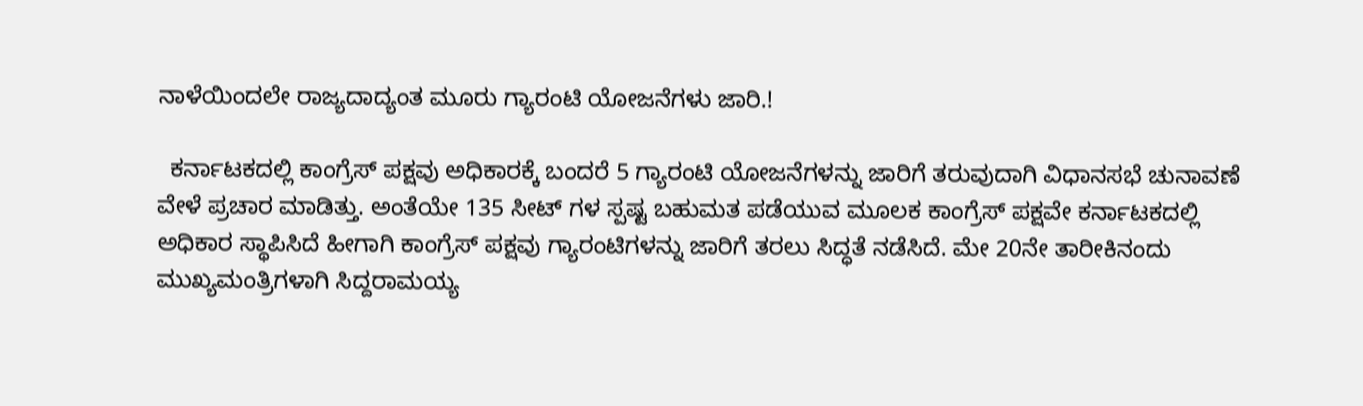ನಾಳೆಯಿಂದಲೇ ರಾಜ್ಯದಾದ್ಯಂತ ಮೂರು ಗ್ಯಾರಂಟಿ ಯೋಜನೆಗಳು ಜಾರಿ.!

  ಕರ್ನಾಟಕದಲ್ಲಿ ಕಾಂಗ್ರೆಸ್ ಪಕ್ಷವು ಅಧಿಕಾರಕ್ಕೆ ಬಂದರೆ 5 ಗ್ಯಾರಂಟಿ ಯೋಜನೆಗಳನ್ನು ಜಾರಿಗೆ ತರುವುದಾಗಿ ವಿಧಾನಸಭೆ ಚುನಾವಣೆ ವೇಳೆ ಪ್ರಚಾರ ಮಾಡಿತ್ತು. ಅಂತೆಯೇ 135 ಸೀಟ್ ಗಳ ಸ್ಪಷ್ಟ ಬಹುಮತ ಪಡೆಯುವ ಮೂಲಕ ಕಾಂಗ್ರೆಸ್ ಪಕ್ಷವೇ ಕರ್ನಾಟಕದಲ್ಲಿ ಅಧಿಕಾರ ಸ್ಥಾಪಿಸಿದೆ ಹೀಗಾಗಿ ಕಾಂಗ್ರೆಸ್ ಪಕ್ಷವು ಗ್ಯಾರಂಟಿಗಳನ್ನು ಜಾರಿಗೆ ತರಲು ಸಿದ್ಧತೆ ನಡೆಸಿದೆ. ಮೇ 20ನೇ ತಾರೀಕಿನಂದು ಮುಖ್ಯಮಂತ್ರಿಗಳಾಗಿ ಸಿದ್ದರಾಮಯ್ಯ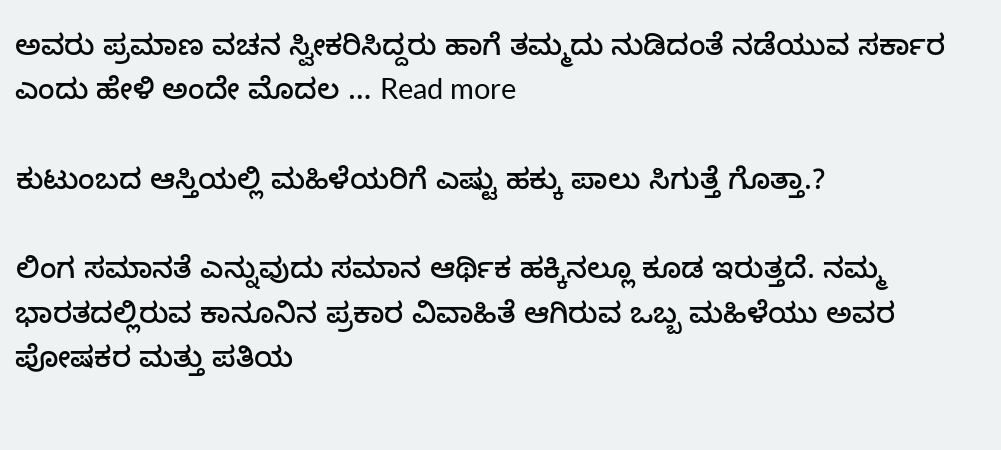ಅವರು ಪ್ರಮಾಣ ವಚನ ಸ್ವೀಕರಿಸಿದ್ದರು ಹಾಗೆ ತಮ್ಮದು ನುಡಿದಂತೆ ನಡೆಯುವ ಸರ್ಕಾರ ಎಂದು ಹೇಳಿ ಅಂದೇ ಮೊದಲ … Read more

ಕುಟುಂಬದ ಆಸ್ತಿಯಲ್ಲಿ ಮಹಿಳೆಯರಿಗೆ ಎಷ್ಟು ಹಕ್ಕು ಪಾಲು ಸಿಗುತ್ತೆ ಗೊತ್ತಾ.?

ಲಿಂಗ ಸಮಾನತೆ ಎನ್ನುವುದು ಸಮಾನ ಆರ್ಥಿಕ ಹಕ್ಕಿನಲ್ಲೂ ಕೂಡ ಇರುತ್ತದೆ. ನಮ್ಮ ಭಾರತದಲ್ಲಿರುವ ಕಾನೂನಿನ ಪ್ರಕಾರ ವಿವಾಹಿತೆ ಆಗಿರುವ ಒಬ್ಬ ಮಹಿಳೆಯು ಅವರ ಪೋಷಕರ ಮತ್ತು ಪತಿಯ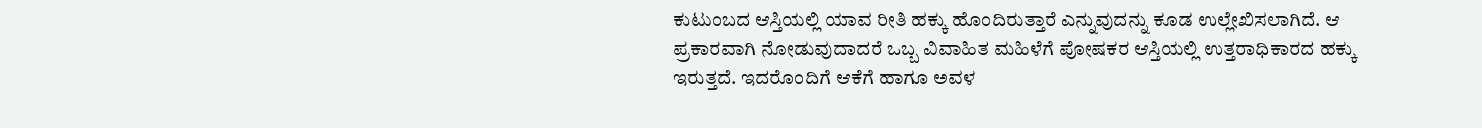ಕುಟುಂಬದ ಆಸ್ತಿಯಲ್ಲಿ ಯಾವ ರೀತಿ ಹಕ್ಕು ಹೊಂದಿರುತ್ತಾರೆ ಎನ್ನುವುದನ್ನು ಕೂಡ ಉಲ್ಲೇಖಿಸಲಾಗಿದೆ. ಆ ಪ್ರಕಾರವಾಗಿ ನೋಡುವುದಾದರೆ ಒಬ್ಬ ವಿವಾಹಿತ ಮಹಿಳೆಗೆ ಪೋಷಕರ ಆಸ್ತಿಯಲ್ಲಿ ಉತ್ತರಾಧಿಕಾರದ ಹಕ್ಕು ಇರುತ್ತದೆ. ಇದರೊಂದಿಗೆ ಆಕೆಗೆ ಹಾಗೂ ಅವಳ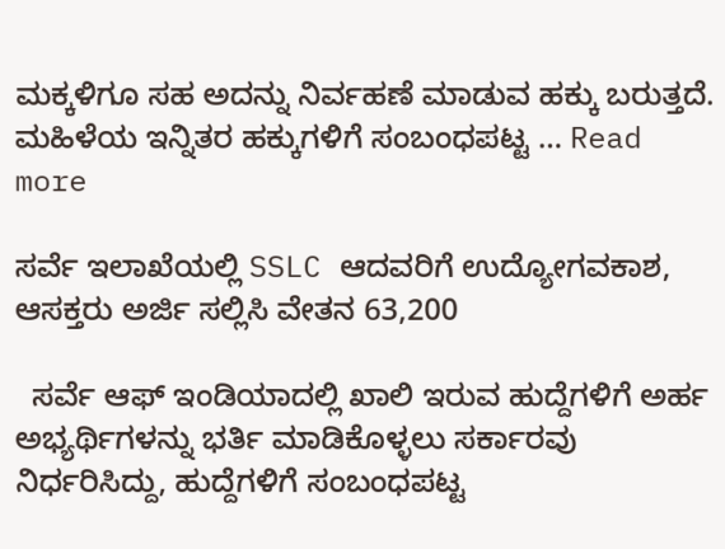ಮಕ್ಕಳಿಗೂ ಸಹ ಅದನ್ನು ನಿರ್ವಹಣೆ ಮಾಡುವ ಹಕ್ಕು ಬರುತ್ತದೆ. ಮಹಿಳೆಯ ಇನ್ನಿತರ ಹಕ್ಕುಗಳಿಗೆ ಸಂಬಂಧಪಟ್ಟ … Read more

ಸರ್ವೆ ಇಲಾಖೆಯಲ್ಲಿ SSLC ಆದವರಿಗೆ ಉದ್ಯೋಗವಕಾಶ, ಆಸಕ್ತರು ಅರ್ಜಿ ಸಲ್ಲಿಸಿ ವೇತನ 63,200

  ಸರ್ವೆ ಆಫ್ ಇಂಡಿಯಾದಲ್ಲಿ ಖಾಲಿ ಇರುವ ಹುದ್ದೆಗಳಿಗೆ ಅರ್ಹ ಅಭ್ಯರ್ಥಿಗಳನ್ನು ಭರ್ತಿ ಮಾಡಿಕೊಳ್ಳಲು ಸರ್ಕಾರವು ನಿರ್ಧರಿಸಿದ್ದು, ಹುದ್ದೆಗಳಿಗೆ ಸಂಬಂಧಪಟ್ಟ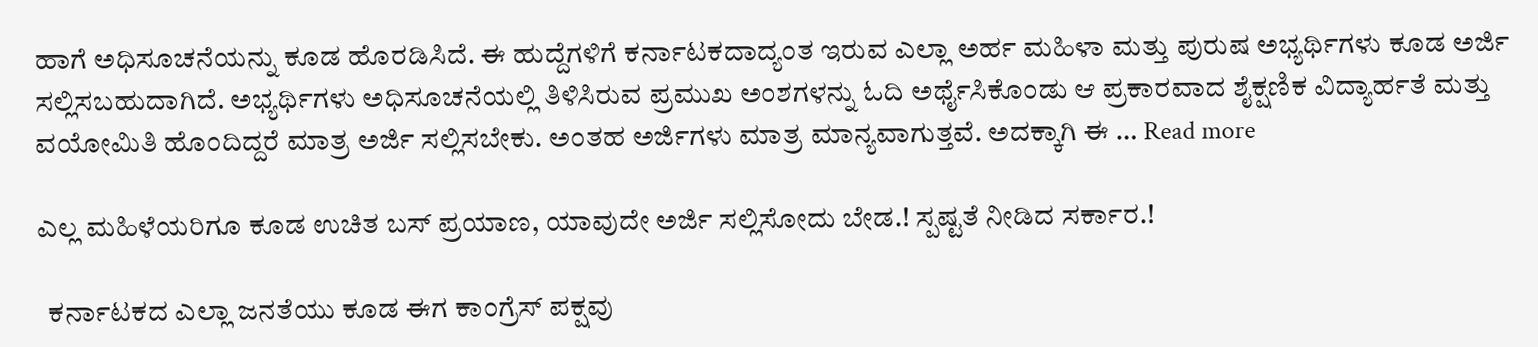ಹಾಗೆ ಅಧಿಸೂಚನೆಯನ್ನು ಕೂಡ ಹೊರಡಿಸಿದೆ. ಈ ಹುದ್ದೆಗಳಿಗೆ ಕರ್ನಾಟಕದಾದ್ಯಂತ ಇರುವ ಎಲ್ಲಾ ಅರ್ಹ ಮಹಿಳಾ ಮತ್ತು ಪುರುಷ ಅಭ್ಯರ್ಥಿಗಳು ಕೂಡ ಅರ್ಜಿ ಸಲ್ಲಿಸಬಹುದಾಗಿದೆ. ಅಭ್ಯರ್ಥಿಗಳು ಅಧಿಸೂಚನೆಯಲ್ಲಿ ತಿಳಿಸಿರುವ ಪ್ರಮುಖ ಅಂಶಗಳನ್ನು ಓದಿ ಅರ್ಥೈಸಿಕೊಂಡು ಆ ಪ್ರಕಾರವಾದ ಶೈಕ್ಷಣಿಕ ವಿದ್ಯಾರ್ಹತೆ ಮತ್ತು ವಯೋಮಿತಿ ಹೊಂದಿದ್ದರೆ ಮಾತ್ರ ಅರ್ಜಿ ಸಲ್ಲಿಸಬೇಕು. ಅಂತಹ ಅರ್ಜಿಗಳು ಮಾತ್ರ ಮಾನ್ಯವಾಗುತ್ತವೆ. ಅದಕ್ಕಾಗಿ ಈ … Read more

ಎಲ್ಲ ಮಹಿಳೆಯರಿಗೂ ಕೂಡ ಉಚಿತ ಬಸ್ ಪ್ರಯಾಣ, ಯಾವುದೇ ಅರ್ಜಿ ಸಲ್ಲಿಸೋದು ಬೇಡ.! ಸ್ಪಷ್ಟತೆ ನೀಡಿದ ಸರ್ಕಾರ.!

  ಕರ್ನಾಟಕದ ಎಲ್ಲಾ ಜನತೆಯು ಕೂಡ ಈಗ ಕಾಂಗ್ರೆಸ್ ಪಕ್ಷವು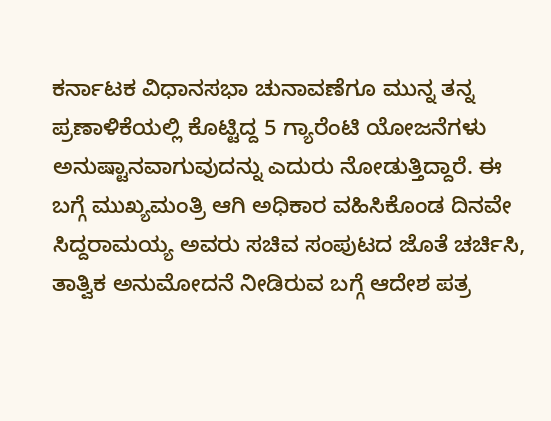ಕರ್ನಾಟಕ ವಿಧಾನಸಭಾ ಚುನಾವಣೆಗೂ ಮುನ್ನ ತನ್ನ ಪ್ರಣಾಳಿಕೆಯಲ್ಲಿ ಕೊಟ್ಟಿದ್ದ 5 ಗ್ಯಾರೆಂಟಿ ಯೋಜನೆಗಳು ಅನುಷ್ಟಾನವಾಗುವುದನ್ನು ಎದುರು ನೋಡುತ್ತಿದ್ದಾರೆ. ಈ ಬಗ್ಗೆ ಮುಖ್ಯಮಂತ್ರಿ ಆಗಿ ಅಧಿಕಾರ ವಹಿಸಿಕೊಂಡ ದಿನವೇ ಸಿದ್ದರಾಮಯ್ಯ ಅವರು ಸಚಿವ ಸಂಪುಟದ ಜೊತೆ ಚರ್ಚಿಸಿ, ತಾತ್ವಿಕ ಅನುಮೋದನೆ ನೀಡಿರುವ ಬಗ್ಗೆ ಆದೇಶ ಪತ್ರ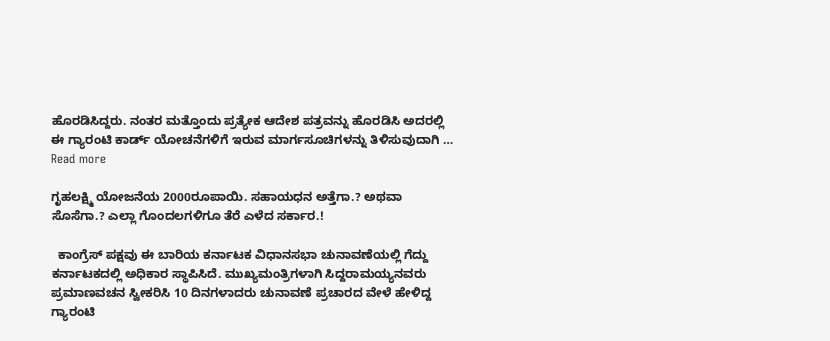ಹೊರಡಿಸಿದ್ದರು. ನಂತರ ಮತ್ತೊಂದು ಪ್ರತ್ಯೇಕ ಆದೇಶ ಪತ್ರವನ್ನು ಹೊರಡಿಸಿ ಅದರಲ್ಲಿ ಈ ಗ್ಯಾರಂಟಿ ಕಾರ್ಡ್ ಯೋಚನೆಗಳಿಗೆ ಇರುವ ಮಾರ್ಗಸೂಚಿಗಳನ್ನು ತಿಳಿಸುವುದಾಗಿ … Read more

ಗೃಹಲಕ್ಷ್ಮಿ ಯೋಜನೆಯ 2000ರೂಪಾಯಿ. ಸಹಾಯಧನ ಅತ್ತೆಗಾ.? ಅಥವಾ ಸೊಸೆಗಾ.? ಎಲ್ಲಾ ಗೊಂದಲಗಳಿಗೂ ತೆರೆ ಎಳೆದ ಸರ್ಕಾರ.!

  ಕಾಂಗ್ರೆಸ್ ಪಕ್ಷವು ಈ ಬಾರಿಯ ಕರ್ನಾಟಕ ವಿಧಾನಸಭಾ ಚುನಾವಣೆಯಲ್ಲಿ ಗೆದ್ದು ಕರ್ನಾಟಕದಲ್ಲಿ ಅಧಿಕಾರ ಸ್ಥಾಪಿಸಿದೆ. ಮುಖ್ಯಮಂತ್ರಿಗಳಾಗಿ ಸಿದ್ದರಾಮಯ್ಯನವರು ಪ್ರಮಾಣವಚನ ಸ್ವೀಕರಿಸಿ 10 ದಿನಗಳಾದರು ಚುನಾವಣೆ ಪ್ರಚಾರದ ವೇಳೆ ಹೇಳಿದ್ದ ಗ್ಯಾರಂಟಿ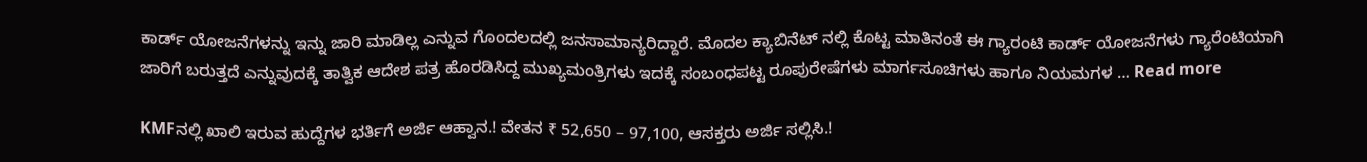ಕಾರ್ಡ್ ಯೋಜನೆಗಳನ್ನು ಇನ್ನು ಜಾರಿ ಮಾಡಿಲ್ಲ ಎನ್ನುವ ಗೊಂದಲದಲ್ಲಿ ಜನಸಾಮಾನ್ಯರಿದ್ದಾರೆ. ಮೊದಲ ಕ್ಯಾಬಿನೆಟ್ ನಲ್ಲಿ ಕೊಟ್ಟ ಮಾತಿನಂತೆ ಈ ಗ್ಯಾರಂಟಿ ಕಾರ್ಡ್ ಯೋಜನೆಗಳು ಗ್ಯಾರೆಂಟಿಯಾಗಿ ಜಾರಿಗೆ ಬರುತ್ತದೆ ಎನ್ನುವುದಕ್ಕೆ ತಾತ್ವಿಕ ಆದೇಶ ಪತ್ರ ಹೊರಡಿಸಿದ್ದ ಮುಖ್ಯಮಂತ್ರಿಗಳು ಇದಕ್ಕೆ ಸಂಬಂಧಪಟ್ಟ ರೂಪುರೇಷೆಗಳು ಮಾರ್ಗಸೂಚಿಗಳು ಹಾಗೂ ನಿಯಮಗಳ … Read more

KMFನಲ್ಲಿ ಖಾಲಿ ಇರುವ ಹುದ್ದೆಗಳ ಭರ್ತಿಗೆ ಅರ್ಜಿ ಆಹ್ವಾನ.! ವೇತನ ₹ 52,650 – 97,100, ಆಸಕ್ತರು ಅರ್ಜಿ ಸಲ್ಲಿಸಿ.!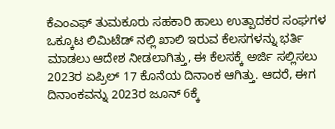ಕೆಎಂಎಫ್ ತುಮಕೂರು ಸಹಕಾರಿ ಹಾಲು ಉತ್ಪಾದಕರ ಸಂಘಗಳ ಒಕ್ಕೂಟ ಲಿಮಿಟೆಡ್ ನಲ್ಲಿ ಖಾಲಿ ಇರುವ ಕೆಲಸಗಳನ್ನು ಭರ್ತಿ ಮಾಡಲು ಆದೇಶ ನೀಡಲಾಗಿತ್ತು, ಈ ಕೆಲಸಕ್ಕೆ ಅರ್ಜಿ ಸಲ್ಲಿಸಲು 2023ರ ಏಪ್ರಿಲ್ 17 ಕೊನೆಯ ದಿನಾಂಕ ಆಗಿತ್ತು. ಆದರೆ, ಈಗ ದಿನಾಂಕವನ್ನು 2023ರ ಜೂನ್ 6ಕ್ಕೆ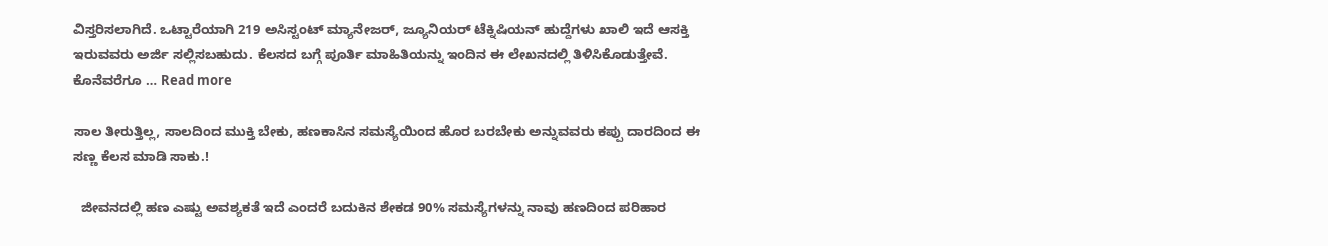ವಿಸ್ತರಿಸಲಾಗಿದೆ. ಒಟ್ಟಾರೆಯಾಗಿ 219 ಅಸಿಸ್ಟಂಟ್ ಮ್ಯಾನೇಜರ್, ಜ್ಯೂನಿಯರ್ ಟೆಕ್ನಿಷಿಯನ್ ಹುದ್ದೆಗಳು ಖಾಲಿ ಇದೆ ಆಸಕ್ತಿ ಇರುವವರು ಅರ್ಜಿ ಸಲ್ಲಿಸಬಹುದು. ಕೆಲಸದ ಬಗ್ಗೆ ಪೂರ್ತಿ ಮಾಹಿತಿಯನ್ನು ಇಂದಿನ ಈ ಲೇಖನದಲ್ಲಿ ತಿಳಿಸಿಕೊಡುತ್ತೇವೆ. ಕೊನೆವರೆಗೂ … Read more

ಸಾಲ ತೀರುತ್ತಿಲ್ಲ, ಸಾಲದಿಂದ ಮುಕ್ತಿ ಬೇಕು, ಹಣಕಾಸಿನ ಸಮಸ್ಯೆಯಿಂದ ಹೊರ ಬರಬೇಕು ಅನ್ನುವವರು ಕಪ್ಪು ದಾರದಿಂದ ಈ ಸಣ್ಣ ಕೆಲಸ ಮಾಡಿ ಸಾಕು.!

  ಜೀವನದಲ್ಲಿ ಹಣ ಎಷ್ಟು ಅವಶ್ಯಕತೆ ಇದೆ ಎಂದರೆ ಬದುಕಿನ ಶೇಕಡ 90% ಸಮಸ್ಯೆಗಳನ್ನು ನಾವು ಹಣದಿಂದ ಪರಿಹಾರ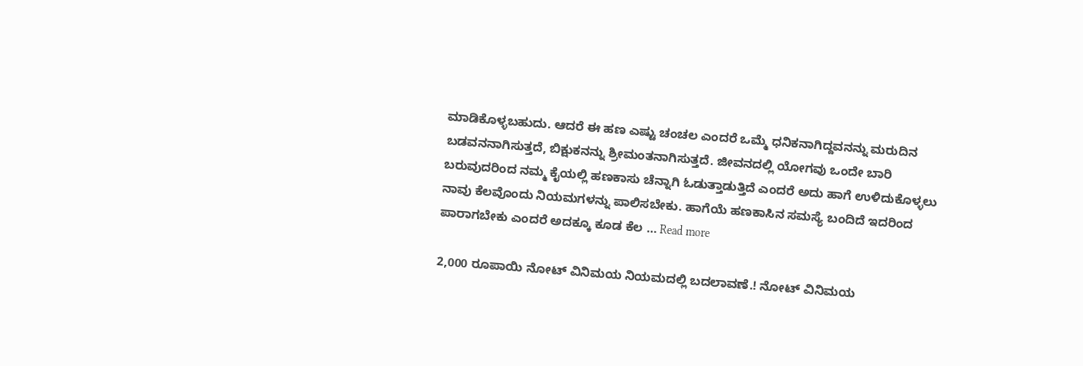ಮಾಡಿಕೊಳ್ಳಬಹುದು. ಆದರೆ ಈ ಹಣ ಎಷ್ಟು ಚಂಚಲ ಎಂದರೆ ಒಮ್ಮೆ ಧನಿಕನಾಗಿದ್ದವನನ್ನು ಮರುದಿನ ಬಡವನನಾಗಿಸುತ್ತದೆ, ಬಿಕ್ಷುಕನನ್ನು ಶ್ರೀಮಂತನಾಗಿಸುತ್ತದೆ. ಜೀವನದಲ್ಲಿ ಯೋಗವು ಒಂದೇ ಬಾರಿ ಬರುವುದರಿಂದ ನಮ್ಮ ಕೈಯಲ್ಲಿ ಹಣಕಾಸು ಚೆನ್ನಾಗಿ ಓಡುತ್ತಾಡುತ್ತಿದೆ ಎಂದರೆ ಅದು ಹಾಗೆ ಉಳಿದುಕೊಳ್ಳಲು ನಾವು ಕೆಲವೊಂದು ನಿಯಮಗಳನ್ನು ಪಾಲಿಸಬೇಕು. ಹಾಗೆಯೆ ಹಣಕಾಸಿನ ಸಮಸ್ಯೆ ಬಂದಿದೆ ಇದರಿಂದ ಪಾರಾಗಬೇಕು ಎಂದರೆ ಅದಕ್ಕೂ ಕೂಡ ಕೆಲ … Read more

2,000 ರೂಪಾಯಿ ನೋಟ್ ವಿನಿಮಯ ನಿಯಮದಲ್ಲಿ ಬದಲಾವಣೆ.! ನೋಟ್ ವಿನಿಮಯ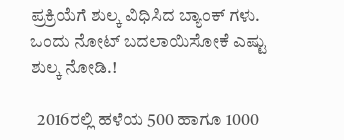ಪ್ರಕ್ರಿಯೆಗೆ ಶುಲ್ಕ ವಿಧಿಸಿದ ಬ್ಯಾಂಕ್ ಗಳು. ಒಂದು ನೋಟ್ ಬದಲಾಯಿಸೋಕೆ ಎಷ್ಟು ಶುಲ್ಕ ‌ನೋಡಿ.!

  2016ರಲ್ಲಿ ಹಳೆಯ 500 ಹಾಗೂ 1000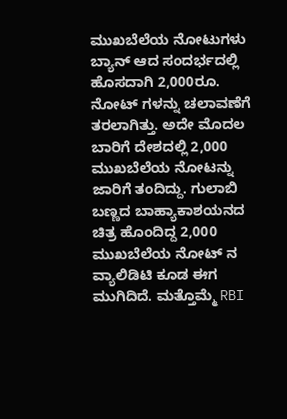ಮುಖಬೆಲೆಯ ನೋಟುಗಳು ಬ್ಯಾನ್ ಆದ ಸಂದರ್ಭದಲ್ಲಿ ಹೊಸದಾಗಿ 2,000ರೂ. ನೋಟ್ ಗಳನ್ನು ಚಲಾವಣೆಗೆ ತರಲಾಗಿತ್ತು. ಅದೇ ಮೊದಲ ಬಾರಿಗೆ ದೇಶದಲ್ಲಿ 2,000 ಮುಖಬೆಲೆಯ ನೋಟನ್ನು ಜಾರಿಗೆ ತಂದಿದ್ದು. ಗುಲಾಬಿ ಬಣ್ಣದ ಬಾಹ್ಯಾಕಾಶಯನದ ಚಿತ್ರ ಹೊಂದಿದ್ದ 2,000 ಮುಖಬೆಲೆಯ ನೋಟ್ ನ ವ್ಯಾಲಿಡಿಟಿ ಕೂಡ ಈಗ ಮುಗಿದಿದೆ. ಮತ್ತೊಮ್ಮೆ RBI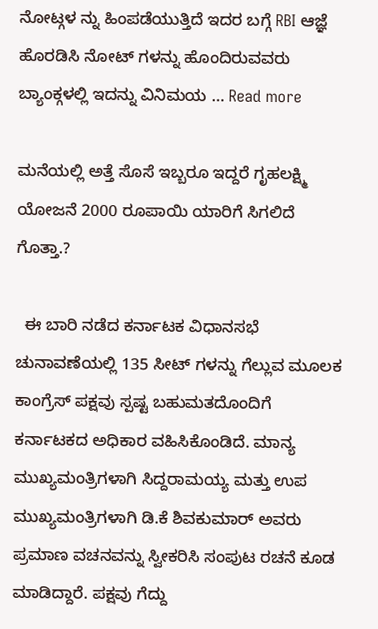ನೋಟ್ಗಳ ನ್ನು ಹಿಂಪಡೆಯುತ್ತಿದೆ ಇದರ ಬಗ್ಗೆ RBI ಆಜ್ಞೆ ಹೊರಡಿಸಿ ನೋಟ್ ಗಳನ್ನು ಹೊಂದಿರುವವರು ಬ್ಯಾಂಕ್ಗಳಲ್ಲಿ ಇದನ್ನು ವಿನಿಮಯ … Read more

ಮನೆಯಲ್ಲಿ ಅತ್ತೆ ಸೊಸೆ ಇಬ್ಬರೂ ಇದ್ದರೆ ಗೃಹಲಕ್ಷ್ಮಿ ಯೋಜನೆ 2000 ರೂಪಾಯಿ ಯಾರಿಗೆ ಸಿಗಲಿದೆ ಗೊತ್ತಾ.?

  ಈ ಬಾರಿ ನಡೆದ ಕರ್ನಾಟಕ ವಿಧಾನಸಭೆ ಚುನಾವಣೆಯಲ್ಲಿ 135 ಸೀಟ್ ಗಳನ್ನು ಗೆಲ್ಲುವ ಮೂಲಕ ಕಾಂಗ್ರೆಸ್ ಪಕ್ಷವು ಸ್ಪಷ್ಟ ಬಹುಮತದೊಂದಿಗೆ ಕರ್ನಾಟಕದ ಅಧಿಕಾರ ವಹಿಸಿಕೊಂಡಿದೆ. ಮಾನ್ಯ ಮುಖ್ಯಮಂತ್ರಿಗಳಾಗಿ ಸಿದ್ದರಾಮಯ್ಯ ಮತ್ತು ಉಪ ಮುಖ್ಯಮಂತ್ರಿಗಳಾಗಿ ಡಿ.ಕೆ ಶಿವಕುಮಾರ್ ಅವರು ಪ್ರಮಾಣ ವಚನವನ್ನು ಸ್ವೀಕರಿಸಿ ಸಂಪುಟ ರಚನೆ ಕೂಡ ಮಾಡಿದ್ದಾರೆ. ಪಕ್ಷವು ಗೆದ್ದು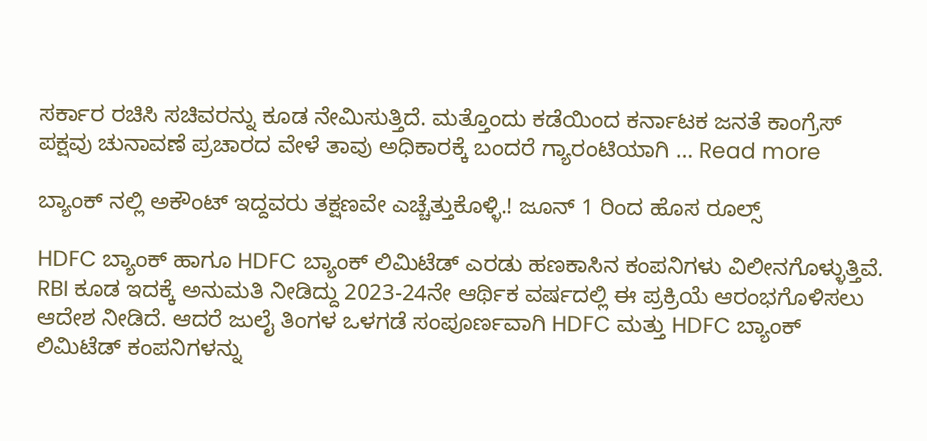ಸರ್ಕಾರ ರಚಿಸಿ ಸಚಿವರನ್ನು ಕೂಡ ನೇಮಿಸುತ್ತಿದೆ. ಮತ್ತೊಂದು ಕಡೆಯಿಂದ ಕರ್ನಾಟಕ ಜನತೆ ಕಾಂಗ್ರೆಸ್ ಪಕ್ಷವು ಚುನಾವಣೆ ಪ್ರಚಾರದ ವೇಳೆ ತಾವು ಅಧಿಕಾರಕ್ಕೆ ಬಂದರೆ ಗ್ಯಾರಂಟಿಯಾಗಿ … Read more

ಬ್ಯಾಂಕ್ ನಲ್ಲಿ ಅಕೌಂಟ್ ಇದ್ದವರು ತಕ್ಷಣವೇ ಎಚ್ಚೆತ್ತುಕೊಳ್ಳಿ.! ಜೂನ್ 1 ರಿಂದ ಹೊಸ ರೂಲ್ಸ್

HDFC ಬ್ಯಾಂಕ್ ಹಾಗೂ HDFC ಬ್ಯಾಂಕ್ ಲಿಮಿಟೆಡ್ ಎರಡು ಹಣಕಾಸಿನ ಕಂಪನಿಗಳು ವಿಲೀನಗೊಳ್ಳುತ್ತಿವೆ. RBI ಕೂಡ ಇದಕ್ಕೆ ಅನುಮತಿ ನೀಡಿದ್ದು 2023-24ನೇ ಆರ್ಥಿಕ ವರ್ಷದಲ್ಲಿ ಈ ಪ್ರಕ್ರಿಯೆ ಆರಂಭಗೊಳಿಸಲು ಆದೇಶ ನೀಡಿದೆ. ಆದರೆ ಜುಲೈ ತಿಂಗಳ ಒಳಗಡೆ ಸಂಪೂರ್ಣವಾಗಿ HDFC ಮತ್ತು HDFC ಬ್ಯಾಂಕ್ ಲಿಮಿಟೆಡ್ ಕಂಪನಿಗಳನ್ನು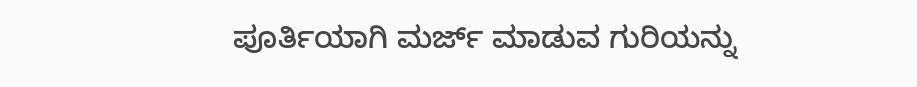ಪೂರ್ತಿಯಾಗಿ ಮರ್ಜ್ ಮಾಡುವ ಗುರಿಯನ್ನು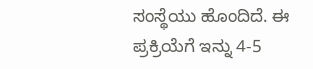ಸಂಸ್ಥೆಯು ಹೊಂದಿದೆ. ಈ ಪ್ರಕ್ರಿಯೆಗೆ ಇನ್ನು 4-5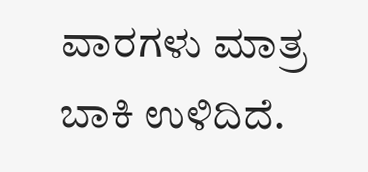ವಾರಗಳು ಮಾತ್ರ ಬಾಕಿ ಉಳಿದಿದೆ.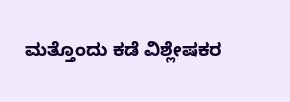ಮತ್ತೊಂದು ಕಡೆ ವಿಶ್ಲೇಷಕರ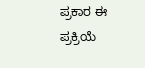ಪ್ರಕಾರ ಈ ಪ್ರಕ್ರಿಯೆ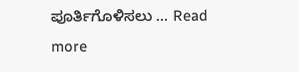ಪೂರ್ತಿಗೊಳಿಸಲು … Read more